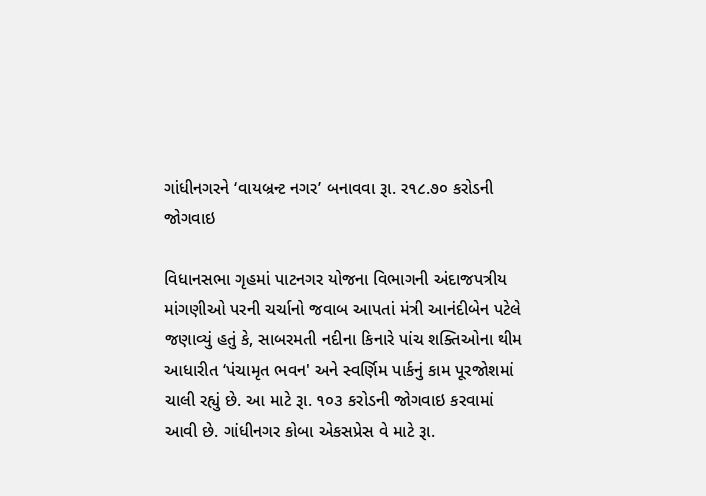ગાંધીનગરને ‘વાયબ્રન્ટ નગર’ બનાવવા રૂા. ર૧૮.૭૦ કરોડની જોગવાઇ

વિધાનસભા ગૃહમાં પાટનગર યોજના વિભાગની અંદાજપત્રીય માંગણીઓ પરની ચર્ચાનો જવાબ આપતાં મંત્રી આનંદીબેન પટેલે જણાવ્યું હતું કે, સાબરમતી નદીના કિનારે પાંચ શક્તિઓના થીમ આધારીત ‘પંચામૃત ભવન' અને સ્વર્ણિમ પાર્કનું કામ પૂરજોશમાં ચાલી રહ્યું છે. આ માટે રૂા. ૧૦૩ કરોડની જોગવાઇ કરવામાં આવી છે. ગાંધીનગર કોબા એકસપ્રેસ વે માટે રૂા.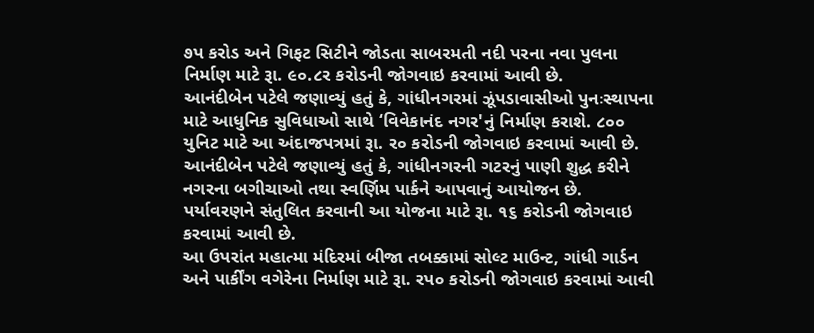૭પ કરોડ અને ગિફટ સિટીને જોડતા સાબરમતી નદી પરના નવા પુલના નિર્માણ માટે રૂા. ૯૦.૮ર કરોડની જોગવાઇ કરવામાં આવી છે.
આનંદીબેન પટેલે જણાવ્યું હતું કે, ગાંધીનગરમાં ઝૂંપડાવાસીઓ પુનઃસ્થાપના માટે આધુનિક સુવિધાઓ સાથે ‘વિવેકાનંદ નગર'નું નિર્માણ કરાશે. ૮૦૦ યુનિટ માટે આ અંદાજપત્રમાં રૂા. ર૦ કરોડની જોગવાઇ કરવામાં આવી છે. આનંદીબેન પટેલે જણાવ્યું હતું કે, ગાંધીનગરની ગટરનું પાણી શુદ્ધ કરીને નગરના બગીચાઓ તથા સ્વર્ણિમ પાર્કને આપવાનું આયોજન છે. પર્યાવરણને સંતુલિત કરવાની આ યોજના માટે રૂા. ૧૬ કરોડની જોગવાઇ કરવામાં આવી છે.
આ ઉપરાંત મહાત્મા મંદિરમાં બીજા તબક્કામાં સોલ્ટ માઉન્ટ, ગાંધી ગાર્ડન અને પાર્કીંગ વગેરેના નિર્માણ માટે રૂા. રપ૦ કરોડની જોગવાઇ કરવામાં આવી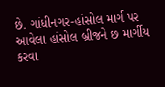છે. ગાંધીનગર-હાંસોલ માર્ગ પર આવેલા હાંસોલ બ્રીજને છ માર્ગીય કરવા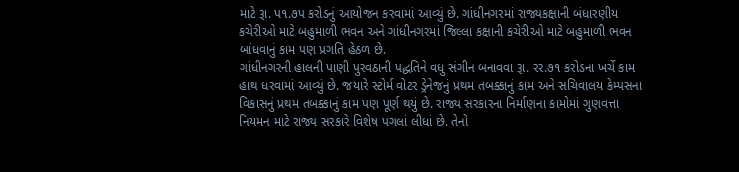માટે રૂા. પ૧.૭પ કરોડનું આયોજન કરવામાં આવ્યું છે. ગાંધીનગરમાં રાજ્યકક્ષાની બંધારણીય કચેરીઓ માટે બહુમાળી ભવન અને ગાંધીનગરમાં જિલ્લા કક્ષાની કચેરીઓ માટે બહુમાળી ભવન બાંધવાનું કામ પણ પ્રગતિ હેઠળ છે.
ગાંધીનગરની હાલની પાણી પુરવઠાની પદ્ધતિને વધુ સંગીન બનાવવા રૂા. રર.૭૧ કરોડના ખર્ચે કામ હાથ ધરવામાં આવ્યું છે. જયારે સ્ટોર્મ વોટર ડ્રેનેજનું પ્રથમ તબક્કાનું કામ અને સચિવાલય કેમ્પસના વિકાસનું પ્રથમ તબક્કાનું કામ પણ પૂર્ણ થયું છે. રાજ્ય સરકારના નિર્માણના કામોમાં ગુણવત્તા નિયમન માટે રાજ્ય સરકારે વિશેષ પગલાં લીધાં છે. તેનો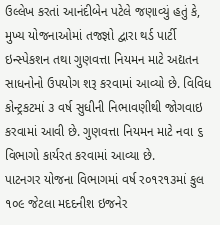ઉલ્લેખ કરતાં આનંદીબેન પટેલે જણાવ્યું હતું કે, મુખ્ય યોજનાઓમાં તજજ્ઞો દ્વારા થર્ડ પાર્ટી ઇન્સ્પેકશન તથા ગુણવત્તા નિયમન માટે અદ્યતન સાધનોનો ઉપયોગ શરૂ કરવામાં આવ્યો છે. વિવિધ કોન્ટ્રકટમાં ૩ વર્ષ સુધીની નિભાવણીથી જોગવાઇ કરવામાં આવી છે. ગુણવત્તા નિયમન માટે નવા ૬ વિભાગો કાર્યરત કરવામાં આવ્યા છે.
પાટનગર યોજના વિભાગમાં વર્ષ ર૦૧ર૧૩માં કુલ ૧૦૯ જેટલા મદદનીશ ઇજનેર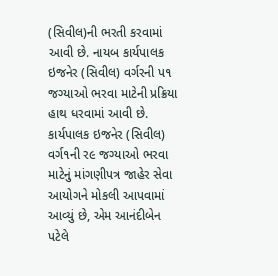(સિવીલ)ની ભરતી કરવામાં આવી છે. નાયબ કાર્યપાલક ઇજનેર (સિવીલ) વર્ગરની પ૧ જગ્યાઓ ભરવા માટેની પ્રક્રિયા હાથ ધરવામાં આવી છે. કાર્યપાલક ઇજનેર (સિવીલ) વર્ગ૧ની ર૯ જગ્યાઓ ભરવા માટેનું માંગણીપત્ર જાહેર સેવા આયોગને મોકલી આપવામાં આવ્યું છે, એમ આનંદીબેન પટેલે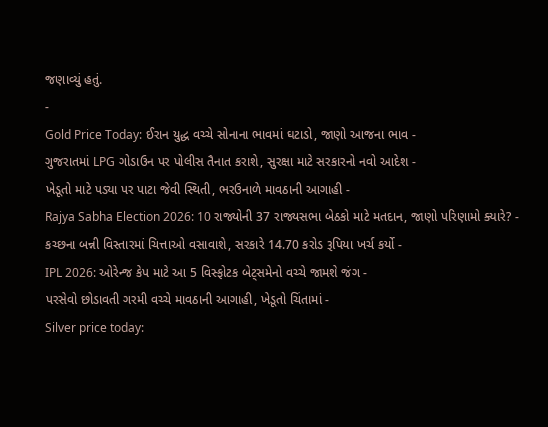જણાવ્યું હતું.
-
Gold Price Today: ઈરાન યુદ્ધ વચ્ચે સોનાના ભાવમાં ઘટાડો, જાણો આજના ભાવ -
ગુજરાતમાં LPG ગોડાઉન પર પોલીસ તૈનાત કરાશે, સુરક્ષા માટે સરકારનો નવો આદેશ -
ખેડૂતો માટે પડ્યા પર પાટા જેવી સ્થિતી, ભરઉનાળે માવઠાની આગાહી -
Rajya Sabha Election 2026: 10 રાજ્યોની 37 રાજ્યસભા બેઠકો માટે મતદાન, જાણો પરિણામો ક્યારે? -
કચ્છના બન્ની વિસ્તારમાં ચિત્તાઓ વસાવાશે, સરકારે 14.70 કરોડ રૂપિયા ખર્ચ કર્યો -
IPL 2026: ઓરેન્જ કેપ માટે આ 5 વિસ્ફોટક બેટ્સમેનો વચ્ચે જામશે જંગ -
પરસેવો છોડાવતી ગરમી વચ્ચે માવઠાની આગાહી, ખેડૂતો ચિંતામાં -
Silver price today: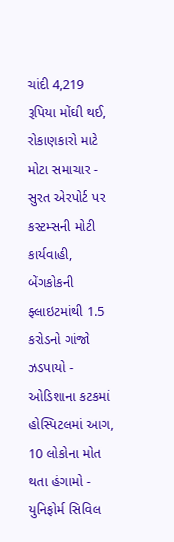ચાંદી 4,219 રૂપિયા મોંઘી થઈ, રોકાણકારો માટે મોટા સમાચાર -
સુરત એરપોર્ટ પર કસ્ટમ્સની મોટી કાર્યવાહી, બેંગકોકની ફ્લાઇટમાંથી 1.5 કરોડનો ગાંજો ઝડપાયો -
ઓડિશાના કટકમાં હોસ્પિટલમાં આગ, 10 લોકોના મોત થતા હંગામો -
યુનિફોર્મ સિવિલ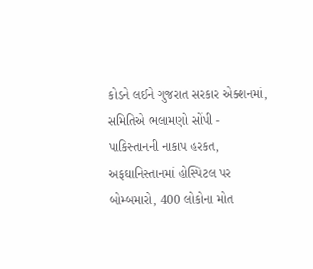કોડને લઈને ગુજરાત સરકાર એક્શનમાં, સમિતિએ ભલામણો સોંપી -
પાકિસ્તાનની નાકાપ હરકત, અફઘાનિસ્તાનમાં હોસ્પિટલ પર બોમ્બમારો, 400 લોકોના મોત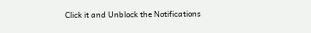Click it and Unblock the Notifications